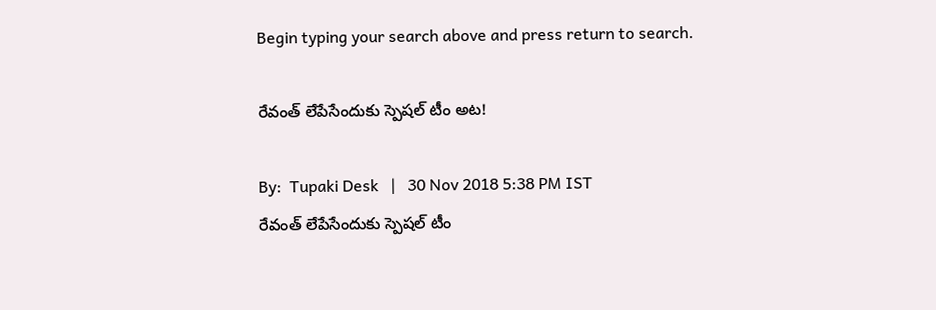Begin typing your search above and press return to search.

రేవంత్‌ లేపేసేందుకు స్పెష‌ల్ టీం అట‌!

By:  Tupaki Desk   |   30 Nov 2018 5:38 PM IST
రేవంత్‌ లేపేసేందుకు స్పెష‌ల్ టీం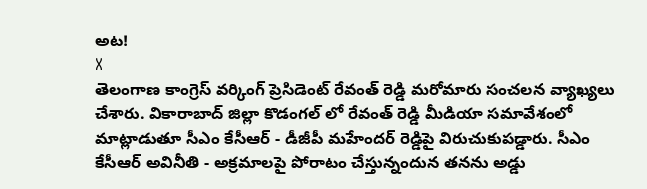అట‌!
X
తెలంగాణ కాంగ్రెస్ వ‌ర్కింగ్ ప్రెసిడెంట్ రేవంత్ రెడ్డి మ‌రోమారు సంచ‌ల‌న వ్యాఖ్య‌లు చేశారు. వికారాబాద్ జిల్లా కొడంగల్‌ లో రేవంత్ రెడ్డి మీడియా సమావేశంలో మాట్లాడుతూ సీఎం కేసీఆర్ - డీజీపీ మహేందర్ రెడ్డిపై విరుచుకుపడ్డారు. సీఎం కేసీఆర్ అవినీతి - అక్రమాలపై పోరాటం చేస్తున్నందున త‌న‌ను అడ్డు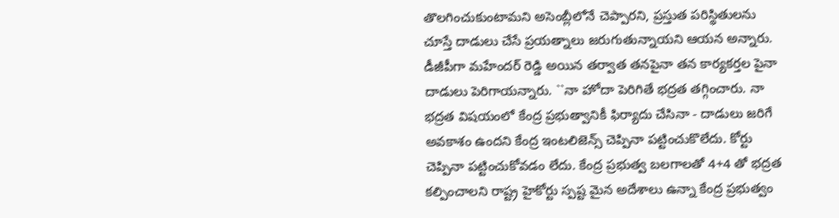తొలగించుకుంటామని అసెంబ్లీలోనే చెప్పారని, ప్రస్తుత పరిస్థితులను చూస్తే దాడులు చేసే ప్రయత్నాలు జరుగుతున్నాయని ఆయ‌న అన్నారు. డీజీపీగా మహేందర్ రెడ్డి అయిన తర్వాత త‌నపైనా త‌న కార్యకర్తల పైనా దాడులు పెరిగాయన్నారు. ``నా హోదా పెరిగితే భద్రత తగ్గించారు. నా భద్రత విషయంలో కేంద్ర ప్రభుత్వానికీ ఫిర్యాదు చేసినా - దాడులు జరిగే అవకాశం ఉందని కేంద్ర ఇంటలిజెన్స్ చెప్పినా పట్టించుకొలేదు. కోర్టు చెప్పినా పట్టించుకోవడం లేదు. కేంద్ర ప్రభుత్వ బలగాలతో 4+4 తో భద్రత కల్పించాలని రాష్ట్ర హైకోర్టు స్పష్ట మైన అదేశాలు ఉన్నా కేంద్ర ప్రభుత్వం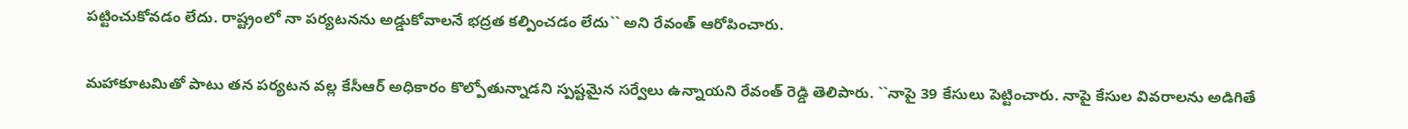పట్టించుకోవడం లేదు. రాష్ట్రంలో నా పర్యటనను అడ్డుకోవాలనే భద్రత కల్పించడం లేదు`` అని రేవంత్‌ ఆరోపించారు.

మహాకూటమితో పాటు త‌న‌ పర్యటన వల్ల కేసీఆర్ అధికారం కొల్పోతున్నాడని స్పష్టమైన సర్వేలు ఉన్నాయని రేవంత్ రెడ్డి తెలిపారు. ``నాపై 39 కేసులు పెట్టించారు. నాపై కేసుల వివరాలను అడిగితే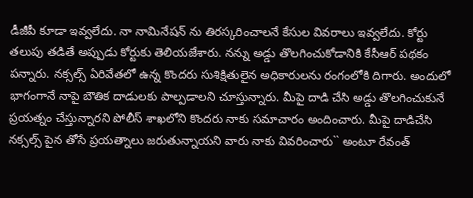డీజీపీ కూడా ఇవ్వలేదు. నా నామినేషన్‌ ను తిరస్క‌రించాలనే కేసుల వివరాలు ఇవ్వలేదు. కోర్టు తలుపు తడితే అప్పుడు కోర్టుకు తెలియజేశారు. నన్ను అడ్డు తొలగించుకోడానికి కేసీఆర్ పథకం పన్నారు. నక్సల్స్ ఏరివేతలో ఉన్న కొందరు సుశిక్షితులైన అధికారులను రంగంలోకి దిగారు. అందులో భాగంగానే నాపై బౌతిక దాడులకు పాల్పడాలని చూస్తున్నారు. మీపై దాడి చేసి అడ్డు తొలగించుకునే ప్రయత్నం చేస్తున్నారని పోలీస్ శాఖలోని కొందరు నాకు సమాచారం అందించారు. మీపై దాడిచేసి నక్సల్స్ పైన తోసే ప్రయత్నాలు జరుతున్నాయని వారు నాకు వివ‌రించారు`` అంటూ రేవంత్‌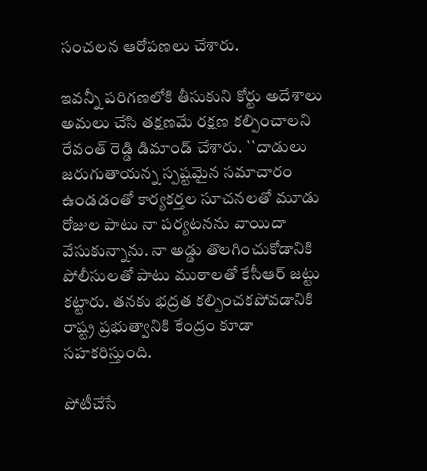సంచ‌ల‌న ఆరోప‌ణ‌లు చేశారు.

ఇవ‌న్నీ ప‌రిగ‌ణ‌లోకి తీసుకుని కోర్టు అదేశాలు అమలు చేసి తక్షణమే రక్షణ కల్పించాలని రేవంత్ రెడ్డి డిమాండ్ చేశారు. ``దాడులు జరుగుతాయన్న స్పష్టమైన సమాచారం ఉండడంతో కార్యకర్తల సూచనలతో మూడు రోజుల పాటు నా పర్యటనను వాయిదా వేసుకున్నాను. నా అడ్డు తొలగించుకోడానికి పోలీసులతో పాటు ముఠాలతో కేసీఆర్ జట్టు కట్టారు. తనకు భద్రత కల్పించకపోవడానికి రాష్ట్ర ప్రభుత్వానికి కేంద్రం కూడా సహ‌కరిస్తుంది.

పోటీచేసే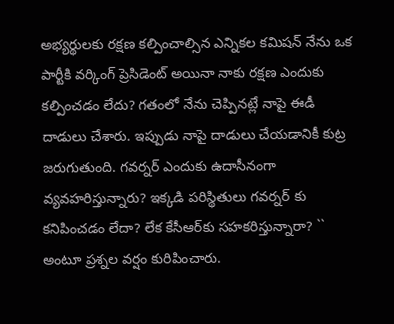అభ్యర్థులకు రక్షణ కల్పించాల్సిన ఎన్నికల కమిషన్ నేను ఒక పార్టీకి వర్కింగ్ ప్రెసిడెంట్ అయినా నాకు రక్షణ ఎందుకు కల్పించడం లేదు? గతంలో నేను చెప్పినట్లే నాపై ఈడీ దాడులు చేశారు. ఇప్పుడు నాపై దాడులు చేయడానికీ కుట్ర జరుగుతుంది. గవర్నర్ ఎందుకు ఉదాసీనంగా వ్యవహరిస్తున్నారు? ఇక్కడి పరిస్థితులు గవర్నర్ కు కనిపించడం లేదా? లేక కేసీఆర్‌కు సహకరిస్తున్నారా? `` అంటూ ప్ర‌శ్న‌ల వ‌ర్షం కురిపించారు.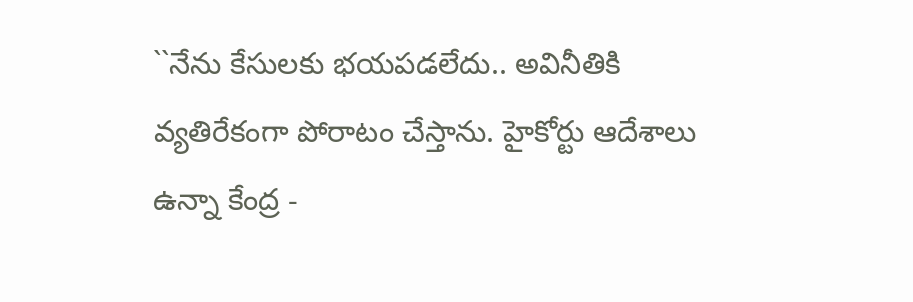``నేను కేసులకు భయపడలేదు.. అవినీతికి వ్యతిరేకంగా పోరాటం చేస్తాను. హైకోర్టు ఆదేశాలు ఉన్నా కేంద్ర -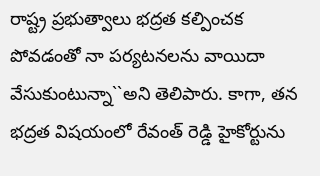రాష్ట్ర ప్రభుత్వాలు భద్రత కల్పించక పోవడంతో నా పర్యటనలను వాయిదా వేసుకుంటున్నా``అని తెలిపారు. కాగా, త‌న భ‌ద్ర‌త విష‌యంలో రేవంత్ రెడ్డి హైకోర్టును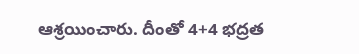ఆశ్ర‌యించారు. దీంతో 4+4 భద్రత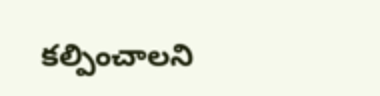కల్పించాల‌ని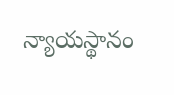న్యాయ‌స్థానం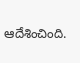ఆదేశించింది.